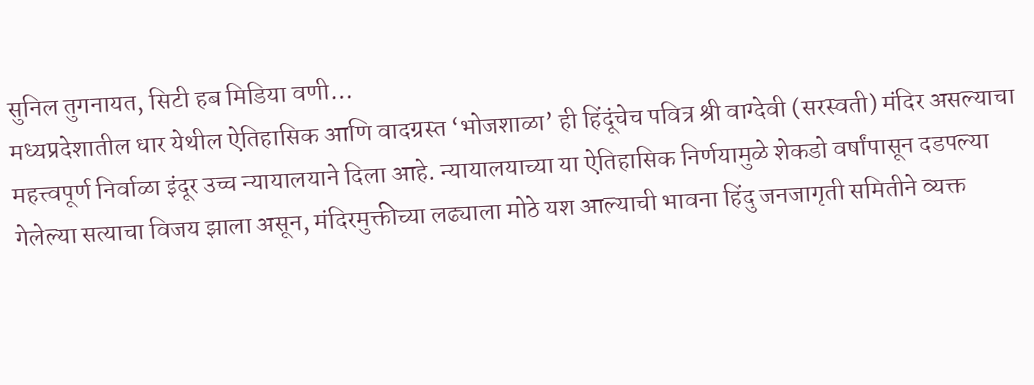सुनिल तुगनायत, सिटी हब मिडिया वणी…
मध्यप्रदेशातील धार येथील ऐतिहासिक आणि वादग्रस्त ‘भोजशाळा’ ही हिंदूंचेच पवित्र श्री वाग्देवी (सरस्वती) मंदिर असल्याचा महत्त्वपूर्ण निर्वाळा इंदूर उच्च न्यायालयाने दिला आहे. न्यायालयाच्या या ऐतिहासिक निर्णयामुळे शेकडो वर्षांपासून दडपल्या गेलेल्या सत्याचा विजय झाला असून, मंदिरमुक्तीच्या लढ्याला मोठे यश आल्याची भावना हिंदु जनजागृती समितीने व्यक्त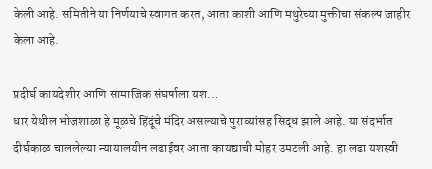केली आहे. समितीने या निर्णयाचे स्वागत करत, आता काशी आणि मथुरेच्या मुक्तीचा संकल्प जाहीर केला आहे.

प्रदीर्घ कायदेशीर आणि सामाजिक संघर्षाला यश…
धार येथील भोजशाळा हे मूळचे हिंदूंचे मंदिर असल्याचे पुराव्यांसह सिद्ध झाले आहे. या संदर्भात दीर्घकाळ चाललेल्या न्यायालयीन लढाईवर आता कायद्याची मोहर उमटली आहे. हा लढा यशस्वी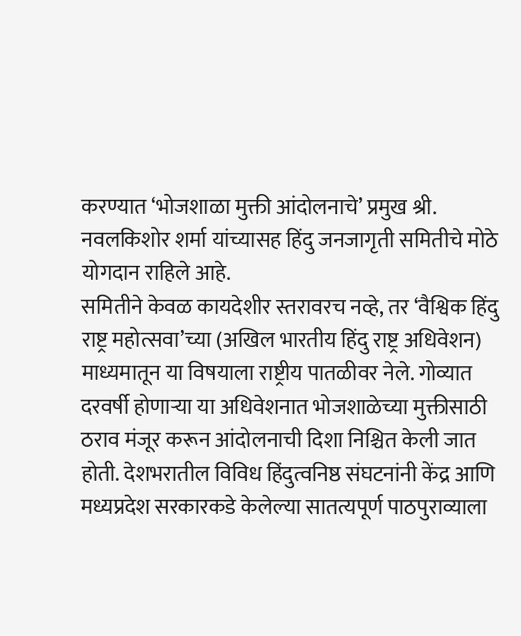करण्यात ‘भोजशाळा मुक्ती आंदोलनाचे’ प्रमुख श्री. नवलकिशोर शर्मा यांच्यासह हिंदु जनजागृती समितीचे मोठे योगदान राहिले आहे.
समितीने केवळ कायदेशीर स्तरावरच नव्हे, तर ‘वैश्विक हिंदु राष्ट्र महोत्सवा’च्या (अखिल भारतीय हिंदु राष्ट्र अधिवेशन) माध्यमातून या विषयाला राष्ट्रीय पातळीवर नेले. गोव्यात दरवर्षी होणाऱ्या या अधिवेशनात भोजशाळेच्या मुक्तीसाठी ठराव मंजूर करून आंदोलनाची दिशा निश्चित केली जात होती. देशभरातील विविध हिंदुत्वनिष्ठ संघटनांनी केंद्र आणि मध्यप्रदेश सरकारकडे केलेल्या सातत्यपूर्ण पाठपुराव्याला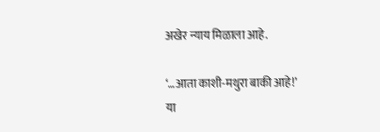अखेर न्याय मिळाला आहे.

‘…आता काशी-मथुरा बाकी आहे!’
या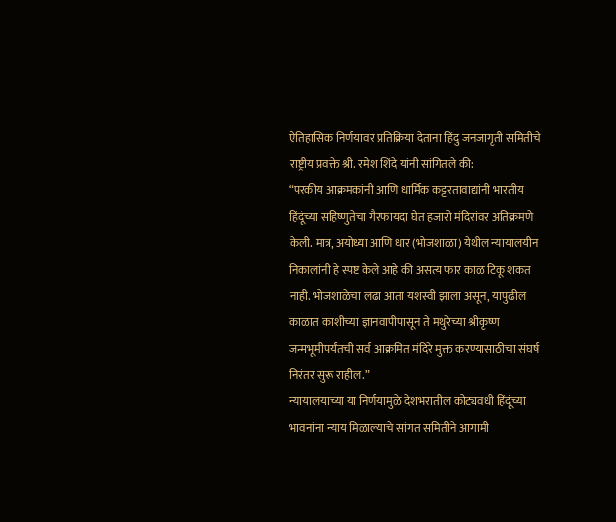ऐतिहासिक निर्णयावर प्रतिक्रिया देताना हिंदु जनजागृती समितीचे राष्ट्रीय प्रवक्ते श्री. रमेश शिंदे यांनी सांगितले की:
“परकीय आक्रमकांनी आणि धार्मिक कट्टरतावाद्यांनी भारतीय हिंदूंच्या सहिष्णुतेचा गैरफायदा घेत हजारो मंदिरांवर अतिक्रमणे केली. मात्र, अयोध्या आणि धार (भोजशाळा) येथील न्यायालयीन निकालांनी हे स्पष्ट केले आहे की असत्य फार काळ टिकू शकत नाही. भोजशाळेचा लढा आता यशस्वी झाला असून, यापुढील काळात काशीच्या ज्ञानवापीपासून ते मथुरेच्या श्रीकृष्ण जन्मभूमीपर्यंतची सर्व आक्रमित मंदिरे मुक्त करण्यासाठीचा संघर्ष निरंतर सुरू राहील.”
न्यायालयाच्या या निर्णयामुळे देशभरातील कोट्यवधी हिंदूंच्या भावनांना न्याय मिळाल्याचे सांगत समितीने आगामी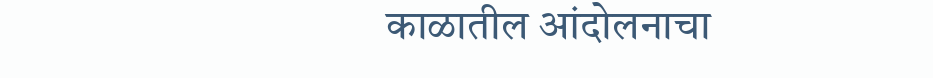काळातील आंदोलनाचा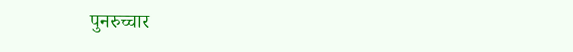पुनरुच्चार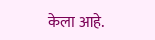केला आहे.